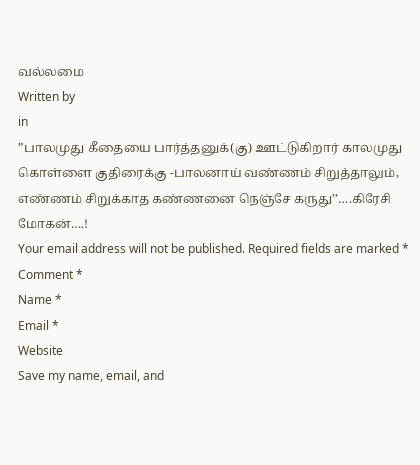வல்லமை
Written by
in
”பாலமுது கீதையை பார்த்தனுக்(கு) ஊட்டுகிறார் காலமுது கொள்ளை குதிரைக்கு -பாலனாய் வண்ணம் சிறுத்தாலும், எண்ணம் சிறுக்காத கண்ணனை நெஞ்சே கருது’’….கிரேசி மோகன்….!
Your email address will not be published. Required fields are marked *
Comment *
Name *
Email *
Website
Save my name, email, and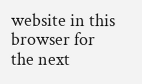website in this browser for the next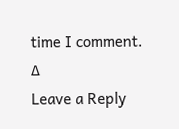time I comment.
Δ
Leave a Reply